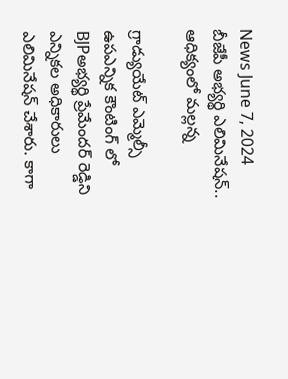News June 7, 2024
బీజేపీ అభ్యర్థి ఎలిమినేషన్.. ఆధిక్యంలో మల్లన్న

గ్రాడ్యుయేట్ ఎమ్మెల్సీ ఉపఎన్నిక కౌంటింగ్ లో BJPఅభ్యర్థి ప్రేమేందర్ రెడ్డిని ఎన్నికల అధికారులు ఎలిమినేషన్ చేశారు. కాగా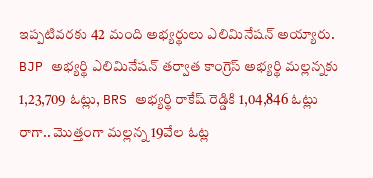ఇప్పటివరకు 42 మంది అభ్యర్థులు ఎలిమినేషన్ అయ్యారు. BJP అభ్యర్థి ఎలిమినేషన్ తర్వాత కాంగ్రెస్ అభ్యర్థి మల్లన్నకు 1,23,709 ఓట్లు, BRS అభ్యర్థి రాకేష్ రెడ్డికి 1,04,846 ఓట్లు రాగా.. మొత్తంగా మల్లన్న 19వేల ఓట్ల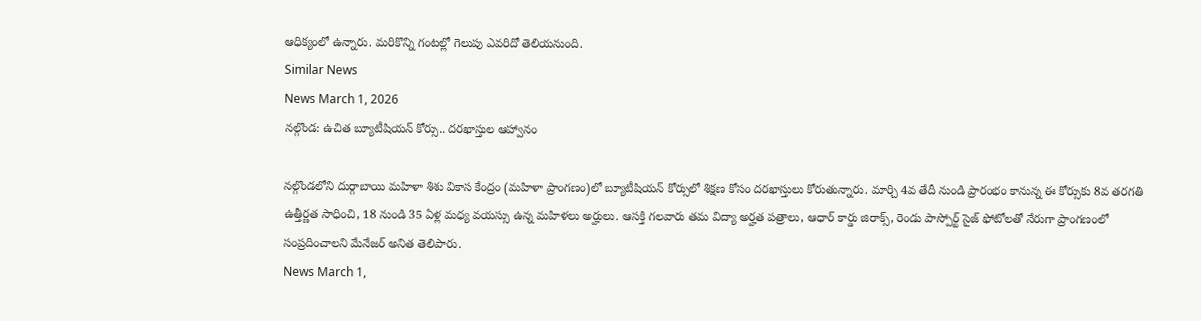ఆధిక్యంలో ఉన్నారు. మరికొన్ని గంటల్లో గెలుపు ఎవరిదో తెలియనుంది.
Similar News
News March 1, 2026
నల్గొండ: ఉచిత బ్యూటీషియన్ కోర్సు.. దరఖాస్తుల ఆహ్వానం

నల్గొండలోని దుర్గాబాయి మహిళా శిశు వికాస కేంద్రం (మహిళా ప్రాంగణం)లో బ్యూటీషియన్ కోర్సులో శిక్షణ కోసం దరఖాస్తులు కోరుతున్నారు. మార్చి 4వ తేదీ నుండి ప్రారంభం కానున్న ఈ కోర్సుకు 8వ తరగతి ఉత్తీర్ణత సాధించి, 18 నుండి 35 ఏళ్ల మధ్య వయస్సు ఉన్న మహిళలు అర్హులు. ఆసక్తి గలవారు తమ విద్యా అర్హత పత్రాలు, ఆధార్ కార్డు జిరాక్స్, రెండు పాస్పోర్ట్ సైజ్ ఫోటోలతో నేరుగా ప్రాంగణంలో సంప్రదించాలని మేనేజర్ అనిత తెలిపారు.
News March 1,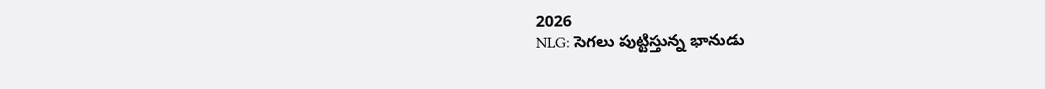2026
NLG: సెగలు పుట్టిస్తున్న భానుడు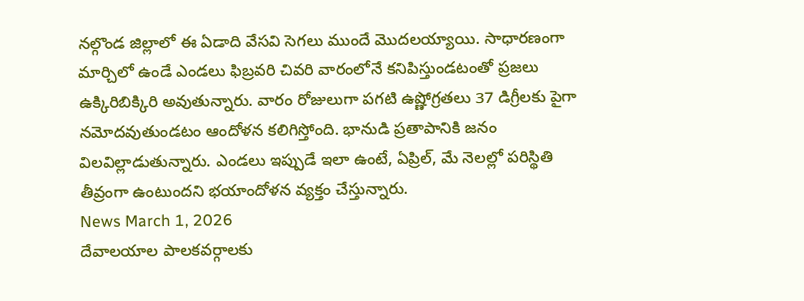నల్గొండ జిల్లాలో ఈ ఏడాది వేసవి సెగలు ముందే మొదలయ్యాయి. సాధారణంగా మార్చిలో ఉండే ఎండలు ఫిబ్రవరి చివరి వారంలోనే కనిపిస్తుండటంతో ప్రజలు ఉక్కిరిబిక్కిరి అవుతున్నారు. వారం రోజులుగా పగటి ఉష్ణోగ్రతలు 37 డిగ్రీలకు పైగా నమోదవుతుండటం ఆందోళన కలిగిస్తోంది. భానుడి ప్రతాపానికి జనం విలవిల్లాడుతున్నారు. ఎండలు ఇప్పుడే ఇలా ఉంటే, ఏప్రిల్, మే నెలల్లో పరిస్థితి తీవ్రంగా ఉంటుందని భయాందోళన వ్యక్తం చేస్తున్నారు.
News March 1, 2026
దేవాలయాల పాలకవర్గాలకు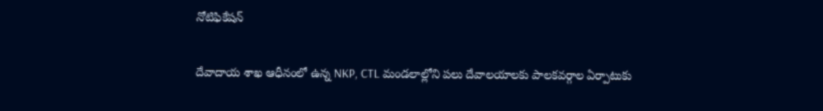నోటిఫికేషన్

దేవాదాయ శాఖ ఆధీనంలో ఉన్న NKP, CTL మండలాల్లోని పలు దేవాలయాలకు పాలకవర్గాల ఏర్పాటుకు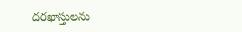దరఖాస్తులను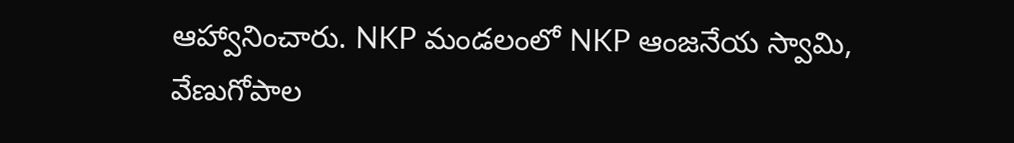ఆహ్వానించారు. NKP మండలంలో NKP ఆంజనేయ స్వామి, వేణుగోపాల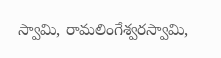స్వామి, రామలింగేశ్వరస్వామి,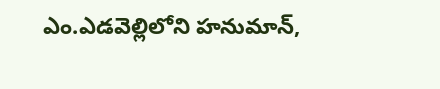ఎం.ఎడవెల్లిలోని హనుమాన్,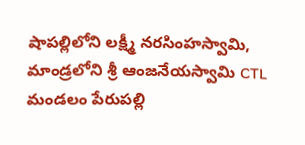షాపల్లిలోని లక్ష్మీ నరసింహస్వామి, మాండ్రలోని శ్రీ ఆంజనేయస్వామి CTL మండలం పేరుపల్లి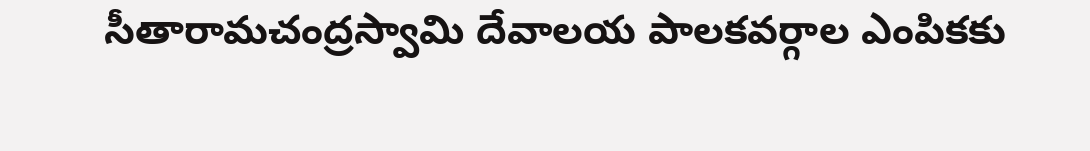సీతారామచంద్రస్వామి దేవాలయ పాలకవర్గాల ఎంపికకు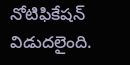నోటిఫికేషన్ విడుదలైంది.